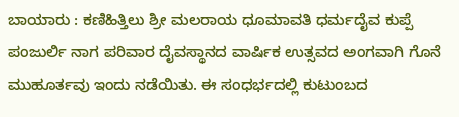ಬಾಯಾರು : ಕಣಿಹಿತ್ತಿಲು ಶ್ರೀ ಮಲರಾಯ ಧೂಮಾವತಿ ಧರ್ಮದೈವ ಕುಪ್ಪೆ ಪಂಜುರ್ಲಿ ನಾಗ ಪರಿವಾರ ದೈವಸ್ಥಾನದ ವಾರ್ಷಿಕ ಉತ್ಸವದ ಅಂಗವಾಗಿ ಗೊನೆ ಮುಹೂರ್ತವು ಇಂದು ನಡೆಯಿತು. ಈ ಸಂಧರ್ಭದಲ್ಲಿ ಕುಟುಂಬದ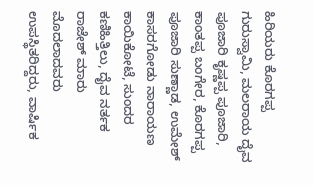ಹಿರಿಯರು ಕೊರಗಪ್ಪ ಗುರುಸ್ವಾಮಿ, ಮಲರಾಯ ದೈವ ಪೂಜಾರಿ ಕೃಷ್ಣಪ್ಪ ಪೂಜಾರಿ, ಕಾಂತಪ್ಪ ಬಂಗೇರ, ಕೊರಗಪ್ಪ ಪೂಜಾರಿ ಸುಣ್ಣಾಡ, ಉಮೇಶ್ ಕಾಸರಗೋಡು ನಾರಾಯಣ ಕಾಯಿಕೋಟೆ, ಸುಂದರ ಕಣಿಹಿತ್ತಿಲು, ದೈವ ನರ್ತಕ ರಾಜೇಶ್ ಮಾರು ಮೊದಲಾದವರು ಉಪಸ್ಥಿತರಿದ್ದರು, ವಾರ್ಷಿಕ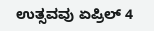ಉತ್ಸವವು ಏಪ್ರಿಲ್ 4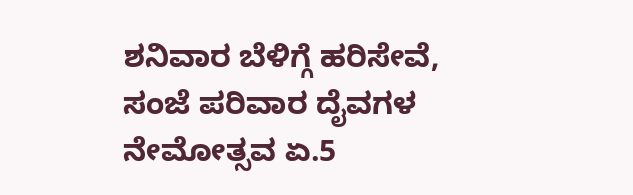ಶನಿವಾರ ಬೆಳಿಗ್ಗೆ ಹರಿಸೇವೆ, ಸಂಜೆ ಪರಿವಾರ ದೈವಗಳ ನೇಮೋತ್ಸವ ಏ.5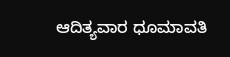ಆದಿತ್ಯವಾರ ಧೂಮಾವತಿ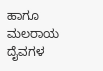ಹಾಗೂ ಮಲರಾಯ ದೈವಗಳ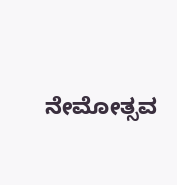ನೇಮೋತ್ಸವ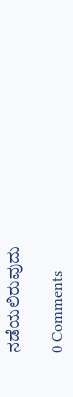ನಡೆಯಲಿರುವುದು

0 Comments